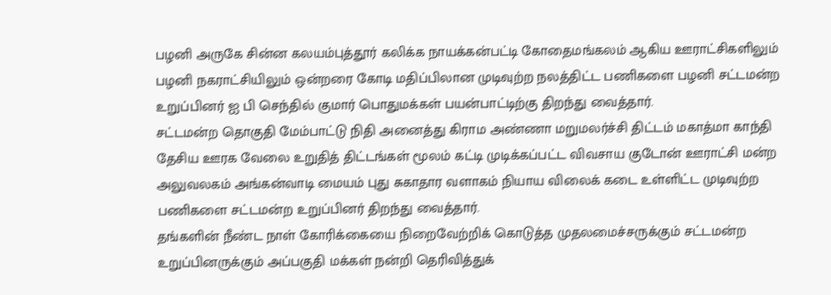பழனி அருகே சின்ன கலயம்புத்தூர் கலிக்க நாயக்கன்பட்டி கோதைமங்கலம் ஆகிய ஊராட்சிகளிலும் பழனி நகராட்சியிலும் ஒன்றரை கோடி மதிப்பிலான முடிவுற்ற நலத்திட்ட பணிகளை பழனி சட்டமன்ற உறுப்பினர் ஐ பி செந்தில் குமார் பொதுமக்கள் பயன்பாட்டிற்கு திறந்து வைத்தார்.
சட்டமன்ற தொகுதி மேம்பாட்டு நிதி அனைத்து கிராம அண்ணா மறுமலர்ச்சி திட்டம் மகாத்மா காந்தி தேசிய ஊரக வேலை உறுதித் திட்டங்கள் மூலம் கட்டி முடிக்கப்பட்ட விவசாய குடோன் ஊராட்சி மன்ற அலுவலகம் அங்கன்வாடி மையம் புது சுகாதார வளாகம் நியாய விலைக் கடை உள்ளிட்ட முடிவுற்ற பணிகளை சட்டமன்ற உறுப்பினர் திறந்து வைத்தார்.
தங்களின் நீண்ட நாள் கோரிக்கையை நிறைவேற்றிக் கொடுத்த முதலமைச்சருக்கும் சட்டமன்ற உறுப்பினருக்கும் அப்பகுதி மக்கள் நன்றி தெரிவித்துக்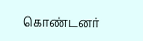கொண்டனர்